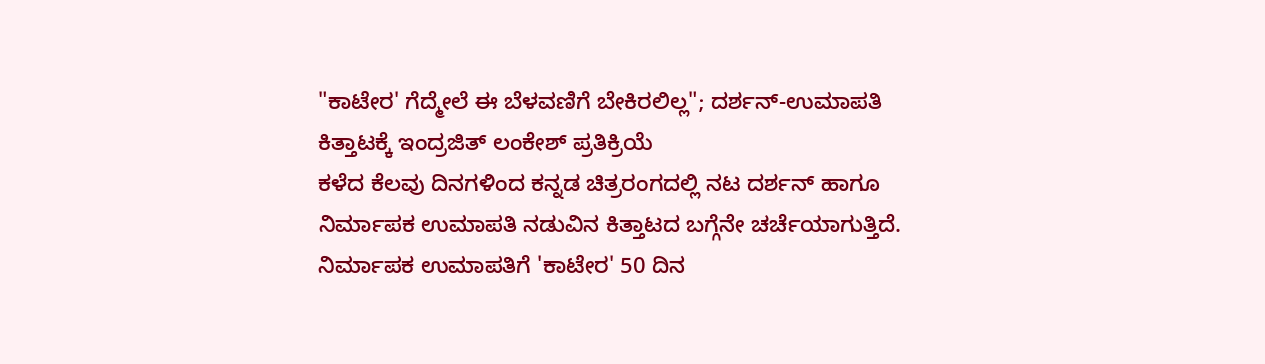"ಕಾಟೇರ' ಗೆದ್ಮೇಲೆ ಈ ಬೆಳವಣಿಗೆ ಬೇಕಿರಲಿಲ್ಲ"; ದರ್ಶನ್-ಉಮಾಪತಿ ಕಿತ್ತಾಟಕ್ಕೆ ಇಂದ್ರಜಿತ್ ಲಂಕೇಶ್ ಪ್ರತಿಕ್ರಿಯೆ
ಕಳೆದ ಕೆಲವು ದಿನಗಳಿಂದ ಕನ್ನಡ ಚಿತ್ರರಂಗದಲ್ಲಿ ನಟ ದರ್ಶನ್ ಹಾಗೂ ನಿರ್ಮಾಪಕ ಉಮಾಪತಿ ನಡುವಿನ ಕಿತ್ತಾಟದ ಬಗ್ಗೆನೇ ಚರ್ಚೆಯಾಗುತ್ತಿದೆ. ನಿರ್ಮಾಪಕ ಉಮಾಪತಿಗೆ 'ಕಾಟೇರ' 50 ದಿನ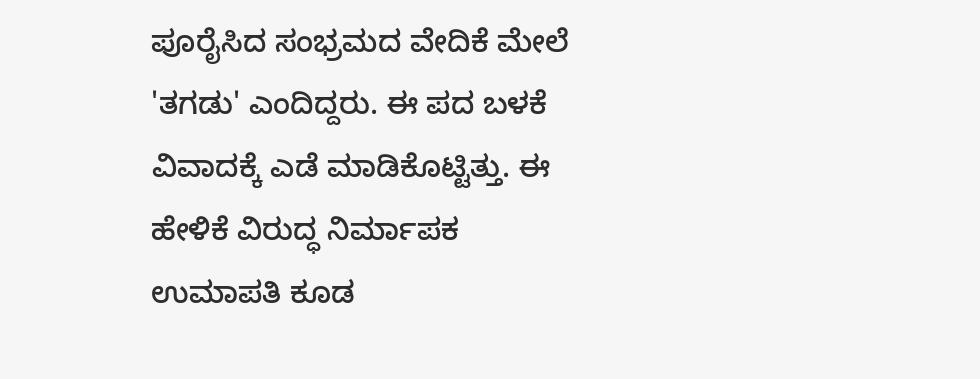ಪೂರೈಸಿದ ಸಂಭ್ರಮದ ವೇದಿಕೆ ಮೇಲೆ 'ತಗಡು' ಎಂದಿದ್ದರು. ಈ ಪದ ಬಳಕೆ ವಿವಾದಕ್ಕೆ ಎಡೆ ಮಾಡಿಕೊಟ್ಟಿತ್ತು. ಈ ಹೇಳಿಕೆ ವಿರುದ್ಧ ನಿರ್ಮಾಪಕ ಉಮಾಪತಿ ಕೂಡ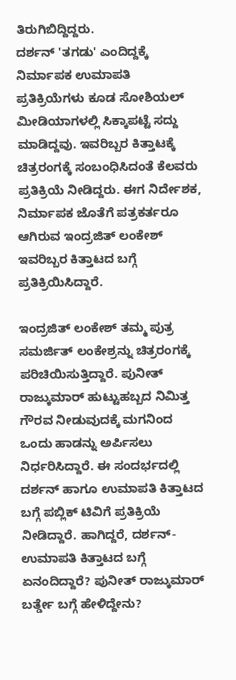ತಿರುಗಿಬಿದ್ದಿದ್ದರು.
ದರ್ಶನ್ 'ತಗಡು' ಎಂದಿದ್ದಕ್ಕೆ ನಿರ್ಮಾಪಕ ಉಮಾಪತಿ ಪ್ರತಿಕ್ರಿಯೆಗಳು ಕೂಡ ಸೋಶಿಯಲ್ ಮೀಡಿಯಾಗಳಲ್ಲಿ ಸಿಕ್ಕಾಪಟ್ಟೆ ಸದ್ದು ಮಾಡಿದ್ದವು. ಇವರಿಬ್ಬರ ಕಿತ್ತಾಟಕ್ಕೆ ಚಿತ್ರರಂಗಕ್ಕೆ ಸಂಬಂಧಿಸಿದಂತೆ ಕೆಲವರು ಪ್ರತಿಕ್ರಿಯೆ ನೀಡಿದ್ದರು. ಈಗ ನಿರ್ದೇಶಕ, ನಿರ್ಮಾಪಕ ಜೊತೆಗೆ ಪತ್ರಕರ್ತರೂ ಆಗಿರುವ ಇಂದ್ರಜಿತ್ ಲಂಕೇಶ್ ಇವರಿಬ್ಬರ ಕಿತ್ತಾಟದ ಬಗ್ಗೆ ಪ್ರತಿಕ್ರಿಯಿಸಿದ್ದಾರೆ.

ಇಂದ್ರಜಿತ್ ಲಂಕೇಶ್ ತಮ್ಮ ಪುತ್ರ ಸಮರ್ಜಿತ್ ಲಂಕೇಶ್ರನ್ನು ಚಿತ್ರರಂಗಕ್ಕೆ ಪರಿಚಿಯಿಸುತ್ತಿದ್ದಾರೆ. ಪುನೀತ್ ರಾಜ್ಕುಮಾರ್ ಹುಟ್ಟುಹಬ್ಬದ ನಿಮಿತ್ತ ಗೌರವ ನೀಡುವುದಕ್ಕೆ ಮಗನಿಂದ ಒಂದು ಹಾಡನ್ನು ಅರ್ಪಿಸಲು ನಿರ್ಧರಿಸಿದ್ದಾರೆ. ಈ ಸಂದರ್ಭದಲ್ಲಿ ದರ್ಶನ್ ಹಾಗೂ ಉಮಾಪತಿ ಕಿತ್ತಾಟದ ಬಗ್ಗೆ ಪಬ್ಲಿಕ್ ಟಿವಿಗೆ ಪ್ರತಿಕ್ರಿಯೆ ನೀಡಿದ್ದಾರೆ. ಹಾಗಿದ್ದರೆ, ದರ್ಶನ್-ಉಮಾಪತಿ ಕಿತ್ತಾಟದ ಬಗ್ಗೆ ಏನಂದಿದ್ದಾರೆ? ಪುನೀತ್ ರಾಜ್ಕುಮಾರ್ ಬರ್ತ್ಡೇ ಬಗ್ಗೆ ಹೇಳಿದ್ದೇನು?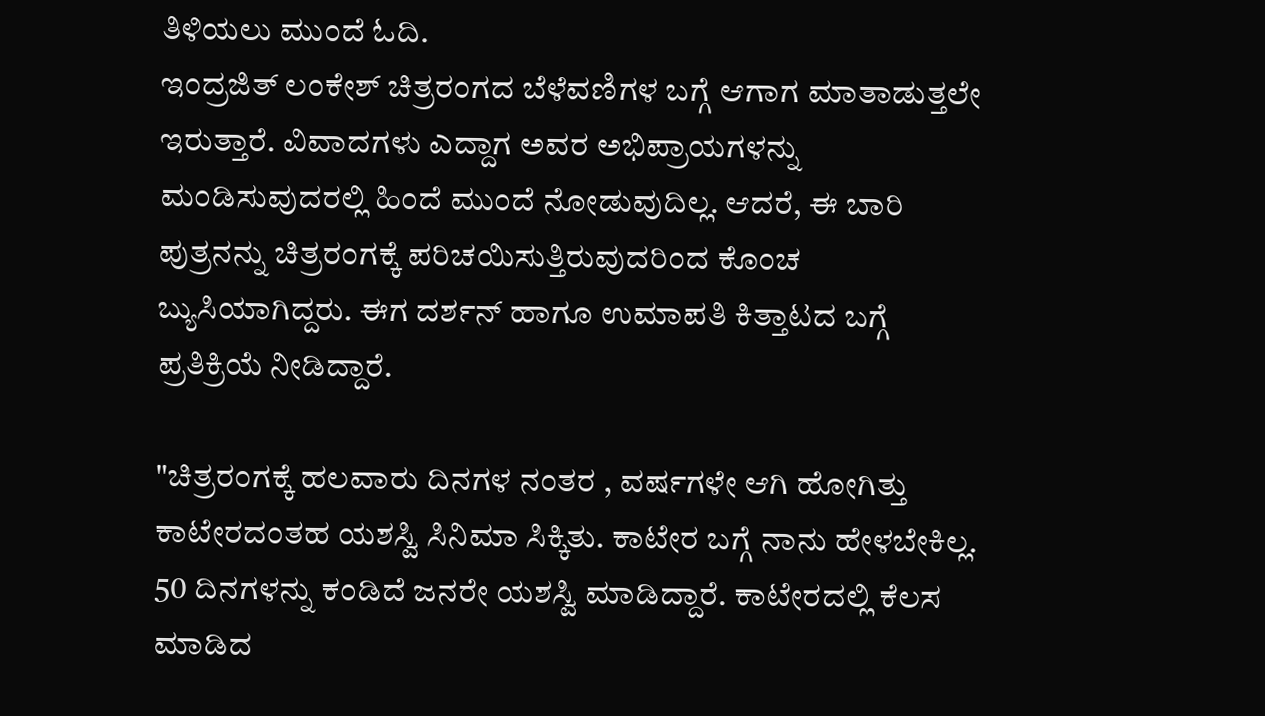ತಿಳಿಯಲು ಮುಂದೆ ಓದಿ.
ಇಂದ್ರಜಿತ್ ಲಂಕೇಶ್ ಚಿತ್ರರಂಗದ ಬೆಳೆವಣಿಗಳ ಬಗ್ಗೆ ಆಗಾಗ ಮಾತಾಡುತ್ತಲೇ ಇರುತ್ತಾರೆ. ವಿವಾದಗಳು ಎದ್ದಾಗ ಅವರ ಅಭಿಪ್ರಾಯಗಳನ್ನು ಮಂಡಿಸುವುದರಲ್ಲಿ ಹಿಂದೆ ಮುಂದೆ ನೋಡುವುದಿಲ್ಲ. ಆದರೆ, ಈ ಬಾರಿ ಪುತ್ರನನ್ನು ಚಿತ್ರರಂಗಕ್ಕೆ ಪರಿಚಯಿಸುತ್ತಿರುವುದರಿಂದ ಕೊಂಚ ಬ್ಯುಸಿಯಾಗಿದ್ದರು. ಈಗ ದರ್ಶನ್ ಹಾಗೂ ಉಮಾಪತಿ ಕಿತ್ತಾಟದ ಬಗ್ಗೆ ಪ್ರತಿಕ್ರಿಯೆ ನೀಡಿದ್ದಾರೆ.

"ಚಿತ್ರರಂಗಕ್ಕೆ ಹಲವಾರು ದಿನಗಳ ನಂತರ , ವರ್ಷಗಳೇ ಆಗಿ ಹೋಗಿತ್ತು ಕಾಟೇರದಂತಹ ಯಶಸ್ವಿ ಸಿನಿಮಾ ಸಿಕ್ಕಿತು. ಕಾಟೇರ ಬಗ್ಗೆ ನಾನು ಹೇಳಬೇಕಿಲ್ಲ. 50 ದಿನಗಳನ್ನು ಕಂಡಿದೆ ಜನರೇ ಯಶಸ್ವಿ ಮಾಡಿದ್ದಾರೆ. ಕಾಟೇರದಲ್ಲಿ ಕೆಲಸ ಮಾಡಿದ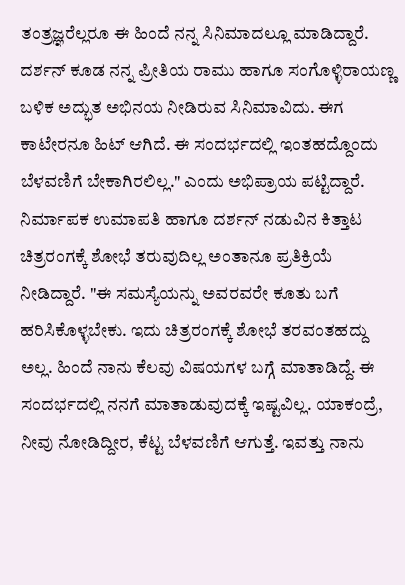ತಂತ್ರಜ್ಞರೆಲ್ಲರೂ ಈ ಹಿಂದೆ ನನ್ನ ಸಿನಿಮಾದಲ್ಲೂ ಮಾಡಿದ್ದಾರೆ. ದರ್ಶನ್ ಕೂಡ ನನ್ನ ಪ್ರೀತಿಯ ರಾಮು ಹಾಗೂ ಸಂಗೊಳ್ಳಿರಾಯಣ್ಣ ಬಳಿಕ ಅದ್ಭುತ ಅಭಿನಯ ನೀಡಿರುವ ಸಿನಿಮಾವಿದು. ಈಗ ಕಾಟೇರನೂ ಹಿಟ್ ಆಗಿದೆ. ಈ ಸಂದರ್ಭದಲ್ಲಿ ಇಂತಹದ್ದೊಂದು ಬೆಳವಣಿಗೆ ಬೇಕಾಗಿರಲಿಲ್ಲ." ಎಂದು ಅಭಿಪ್ರಾಯ ಪಟ್ಟಿದ್ದಾರೆ.
ನಿರ್ಮಾಪಕ ಉಮಾಪತಿ ಹಾಗೂ ದರ್ಶನ್ ನಡುವಿನ ಕಿತ್ತಾಟ ಚಿತ್ರರಂಗಕ್ಕೆ ಶೋಭೆ ತರುವುದಿಲ್ಲ ಅಂತಾನೂ ಪ್ರತಿಕ್ರಿಯೆ ನೀಡಿದ್ದಾರೆ. "ಈ ಸಮಸ್ಯೆಯನ್ನು ಅವರವರೇ ಕೂತು ಬಗೆ ಹರಿಸಿಕೊಳ್ಳಬೇಕು. ಇದು ಚಿತ್ರರಂಗಕ್ಕೆ ಶೋಭೆ ತರವಂತಹದ್ದು ಅಲ್ಲ. ಹಿಂದೆ ನಾನು ಕೆಲವು ವಿಷಯಗಳ ಬಗ್ಗೆ ಮಾತಾಡಿದ್ದೆ. ಈ ಸಂದರ್ಭದಲ್ಲಿ ನನಗೆ ಮಾತಾಡುವುದಕ್ಕೆ ಇಷ್ಟವಿಲ್ಲ. ಯಾಕಂದ್ರೆ, ನೀವು ನೋಡಿದ್ದೀರ, ಕೆಟ್ಟ ಬೆಳವಣಿಗೆ ಆಗುತ್ತೆ. ಇವತ್ತು ನಾನು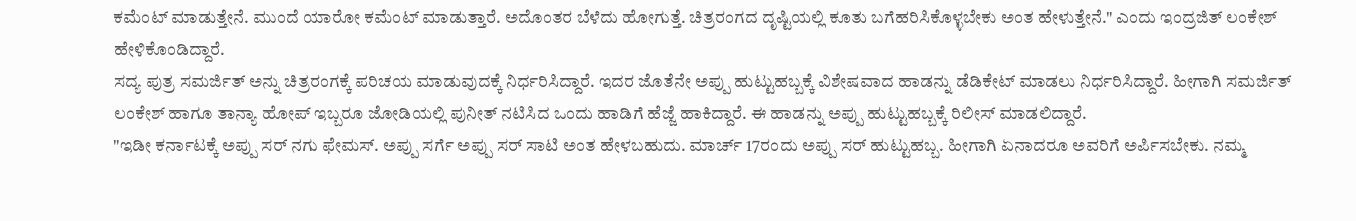ಕಮೆಂಟ್ ಮಾಡುತ್ತೇನೆ. ಮುಂದೆ ಯಾರೋ ಕಮೆಂಟ್ ಮಾಡುತ್ತಾರೆ. ಅದೊಂತರ ಬೆಳೆದು ಹೋಗುತ್ತೆ. ಚಿತ್ರರಂಗದ ದೃಷ್ಟಿಯಲ್ಲಿ ಕೂತು ಬಗೆಹರಿಸಿಕೊಳ್ಳಬೇಕು ಅಂತ ಹೇಳುತ್ತೇನೆ." ಎಂದು ಇಂದ್ರಜಿತ್ ಲಂಕೇಶ್ ಹೇಳಿಕೊಂಡಿದ್ದಾರೆ.
ಸದ್ಯ ಪುತ್ರ ಸಮರ್ಜಿತ್ ಅನ್ನು ಚಿತ್ರರಂಗಕ್ಕೆ ಪರಿಚಯ ಮಾಡುವುದಕ್ಕೆ ನಿರ್ಧರಿಸಿದ್ದಾರೆ. ಇದರ ಜೊತೆನೇ ಅಪ್ಪು ಹುಟ್ಟುಹಬ್ಬಕ್ಕೆ ವಿಶೇಷವಾದ ಹಾಡನ್ನು ಡೆಡಿಕೇಟ್ ಮಾಡಲು ನಿರ್ಧರಿಸಿದ್ದಾರೆ. ಹೀಗಾಗಿ ಸಮರ್ಜಿತ್ ಲಂಕೇಶ್ ಹಾಗೂ ತಾನ್ಯಾ ಹೋಪ್ ಇಬ್ಬರೂ ಜೋಡಿಯಲ್ಲಿ ಪುನೀತ್ ನಟಿಸಿದ ಒಂದು ಹಾಡಿಗೆ ಹೆಜ್ಜೆ ಹಾಕಿದ್ದಾರೆ. ಈ ಹಾಡನ್ನು ಅಪ್ಪು ಹುಟ್ಟುಹಬ್ಬಕ್ಕೆ ರಿಲೀಸ್ ಮಾಡಲಿದ್ದಾರೆ.
"ಇಡೀ ಕರ್ನಾಟಕ್ಕೆ ಅಪ್ಪು ಸರ್ ನಗು ಫೇಮಸ್. ಅಪ್ಪು ಸರ್ಗೆ ಅಪ್ಪು ಸರ್ ಸಾಟಿ ಅಂತ ಹೇಳಬಹುದು. ಮಾರ್ಚ್ 17ರಂದು ಅಪ್ಪು ಸರ್ ಹುಟ್ಟುಹಬ್ಬ. ಹೀಗಾಗಿ ಏನಾದರೂ ಅವರಿಗೆ ಅರ್ಪಿಸಬೇಕು. ನಮ್ಮ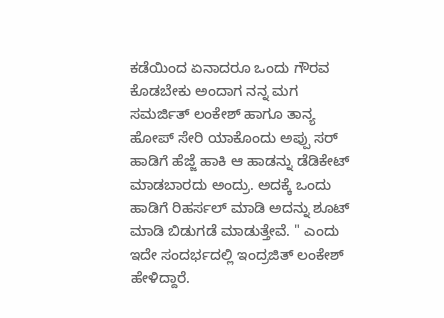ಕಡೆಯಿಂದ ಏನಾದರೂ ಒಂದು ಗೌರವ ಕೊಡಬೇಕು ಅಂದಾಗ ನನ್ನ ಮಗ ಸಮರ್ಜಿತ್ ಲಂಕೇಶ್ ಹಾಗೂ ತಾನ್ಯ ಹೋಪ್ ಸೇರಿ ಯಾಕೊಂದು ಅಪ್ಪು ಸರ್ ಹಾಡಿಗೆ ಹೆಜ್ಜೆ ಹಾಕಿ ಆ ಹಾಡನ್ನು ಡೆಡಿಕೇಟ್ ಮಾಡಬಾರದು ಅಂದ್ರು. ಅದಕ್ಕೆ ಒಂದು ಹಾಡಿಗೆ ರಿಹರ್ಸಲ್ ಮಾಡಿ ಅದನ್ನು ಶೂಟ್ ಮಾಡಿ ಬಿಡುಗಡೆ ಮಾಡುತ್ತೇವೆ. " ಎಂದು ಇದೇ ಸಂದರ್ಭದಲ್ಲಿ ಇಂದ್ರಜಿತ್ ಲಂಕೇಶ್ ಹೇಳಿದ್ದಾರೆ.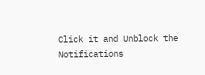Click it and Unblock the Notifications